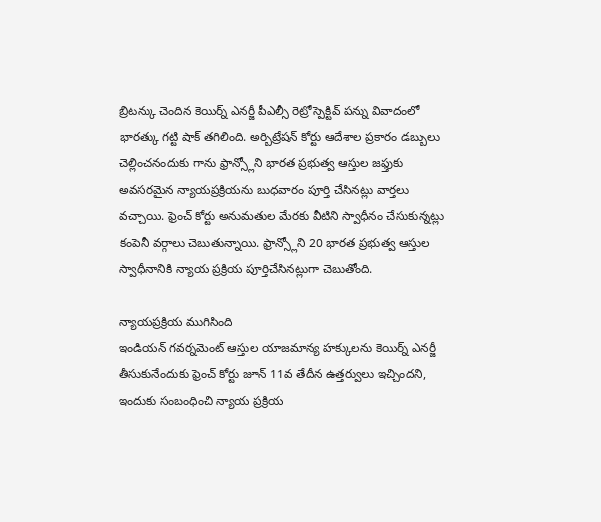బ్రిటన్కు చెందిన కెయిర్న్ ఎనర్జీ పీఎల్సీ రెట్రోస్పెక్టివ్ పన్ను వివాదంలో భారత్కు గట్టి షాక్ తగిలింది. అర్బిట్రేషన్ కోర్టు ఆదేశాల ప్రకారం డబ్బులు చెల్లించనందుకు గాను ఫ్రాన్స్లోని భారత ప్రభుత్వ ఆస్తుల జఫ్తుకు అవసరమైన న్యాయప్రక్రియను బుధవారం పూర్తి చేసినట్లు వార్తలు వచ్చాయి. ఫ్రెంచ్ కోర్టు అనుమతుల మేరకు వీటిని స్వాధీనం చేసుకున్నట్లు కంపెనీ వర్గాలు చెబుతున్నాయి. ఫ్రాన్స్లోని 20 భారత ప్రభుత్వ ఆస్తుల స్వాధీనానికి న్యాయ ప్రక్రియ పూర్తిచేసినట్లుగా చెబుతోంది.

న్యాయప్రక్రియ ముగిసింది
ఇండియన్ గవర్నమెంట్ ఆస్తుల యాజమాన్య హక్కులను కెయిర్న్ ఎనర్జీ తీసుకునేందుకు ఫ్రెంచ్ కోర్టు జూన్ 11వ తేదీన ఉత్తర్వులు ఇచ్చిందని, ఇందుకు సంబంధించి న్యాయ ప్రక్రియ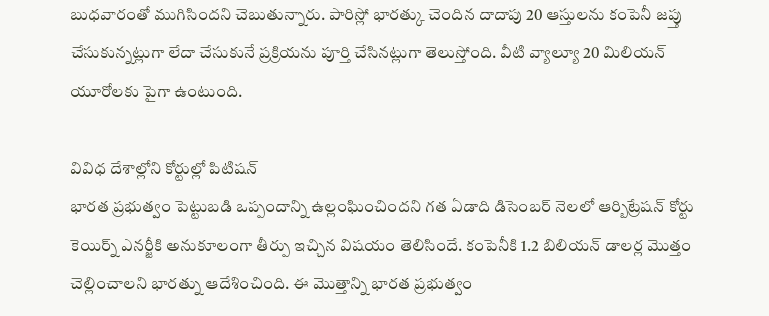బుధవారంతో ముగిసిందని చెబుతున్నారు. పారిస్లో భారత్కు చెందిన దాదాపు 20 ఆస్తులను కంపెనీ జప్తు చేసుకున్నట్లుగా లేదా చేసుకునే ప్రక్రియను పూర్తి చేసినట్లుగా తెలుస్తోంది. వీటి వ్యాల్యూ 20 మిలియన్ యూరోలకు పైగా ఉంటుంది.

వివిధ దేశాల్లోని కోర్టుల్లో పిటిషన్
భారత ప్రభుత్వం పెట్టుబడి ఒప్పందాన్ని ఉల్లంఘించిందని గత ఏడాది డిసెంబర్ నెలలో ఆర్బిట్రేషన్ కోర్టు కెయిర్న్ ఎనర్జీకి అనుకూలంగా తీర్పు ఇచ్చిన విషయం తెలిసిందే. కంపెనీకి 1.2 బిలియన్ డాలర్ల మొత్తం చెల్లించాలని భారత్ను ఆదేశించింది. ఈ మొత్తాన్ని భారత ప్రభుత్వం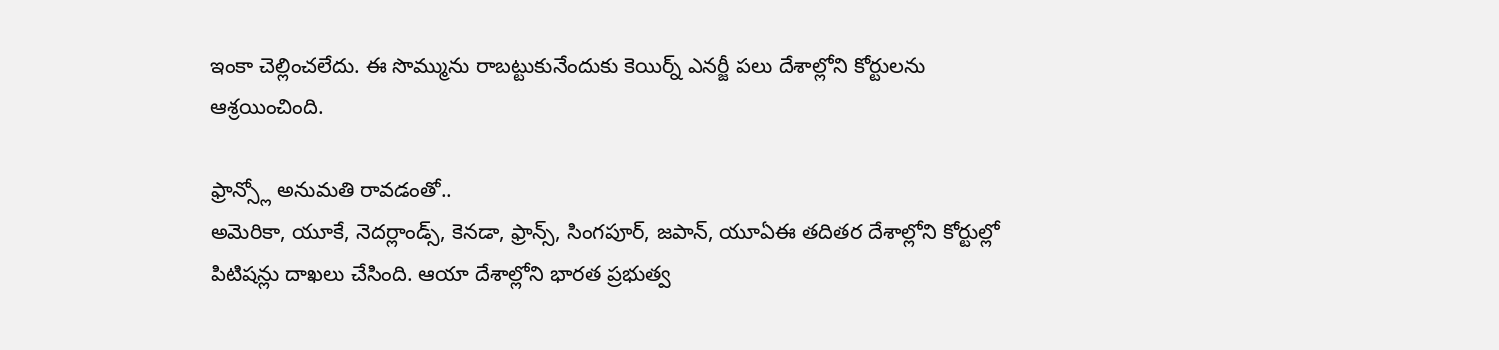ఇంకా చెల్లించలేదు. ఈ సొమ్మును రాబట్టుకునేందుకు కెయిర్న్ ఎనర్జీ పలు దేశాల్లోని కోర్టులను ఆశ్రయించింది.

ఫ్రాన్స్లో అనుమతి రావడంతో..
అమెరికా, యూకే, నెదర్లాండ్స్, కెనడా, ఫ్రాన్స్, సింగపూర్, జపాన్, యూఏఈ తదితర దేశాల్లోని కోర్టుల్లో పిటిషన్లు దాఖలు చేసింది. ఆయా దేశాల్లోని భారత ప్రభుత్వ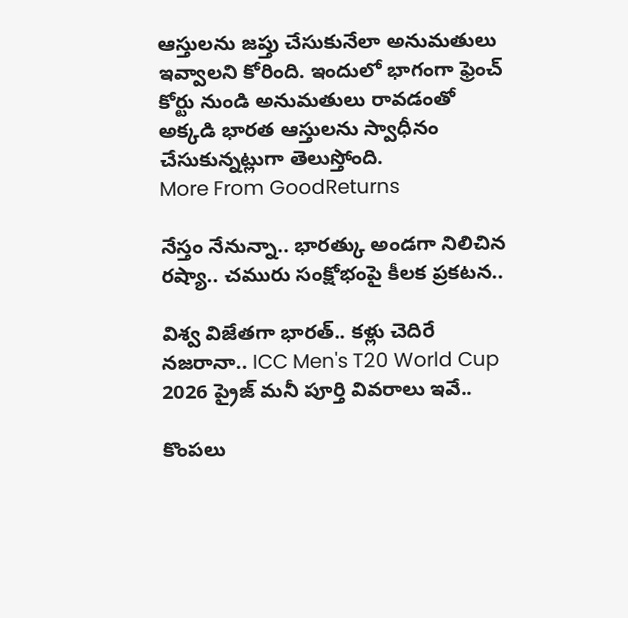ఆస్తులను జప్తు చేసుకునేలా అనుమతులు ఇవ్వాలని కోరింది. ఇందులో భాగంగా ఫ్రెంచ్ కోర్టు నుండి అనుమతులు రావడంతో అక్కడి భారత ఆస్తులను స్వాధీనం చేసుకున్నట్లుగా తెలుస్తోంది.
More From GoodReturns

నేస్తం నేనున్నా.. భారత్కు అండగా నిలిచిన రష్యా.. చమురు సంక్షోభంపై కీలక ప్రకటన..

విశ్వ విజేతగా భారత్.. కళ్లు చెదిరే నజరానా.. ICC Men's T20 World Cup 2026 ప్రైజ్ మనీ పూర్తి వివరాలు ఇవే..

కొంపలు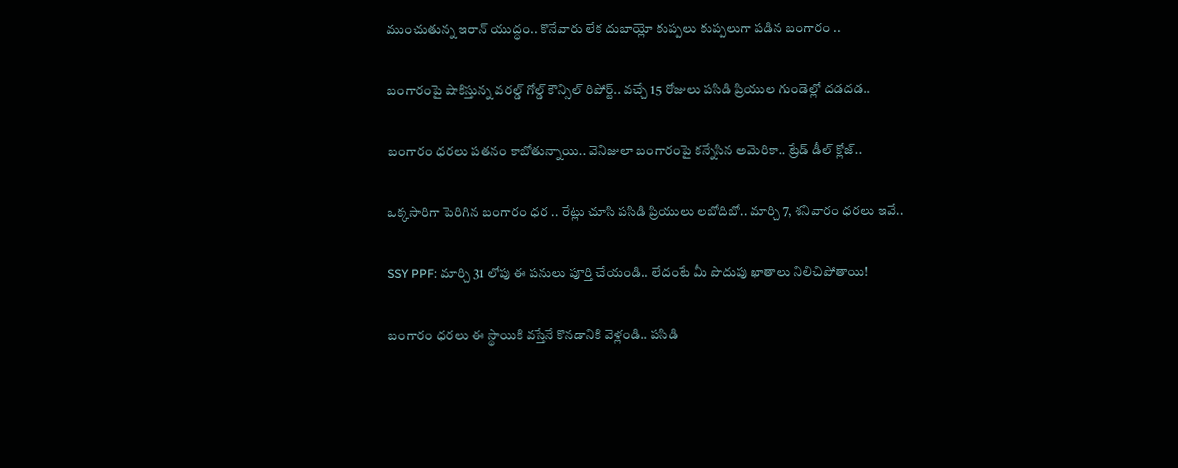ముంచుతున్న ఇరాన్ యుద్ధం.. కొనేవారు లేక దుబాయ్లో కుప్పలు కుప్పలుగా పడిన బంగారం ..

బంగారంపై షాకిస్తున్న వరల్డ్ గోల్డ్ కౌన్సిల్ రిపోర్ట్.. వచ్చే 15 రోజులు పసిడి ప్రియుల గుండెల్లో దడదడ..

బంగారం ధరలు పతనం కాబోతున్నాయి.. వెనిజులా బంగారంపై కన్నేసిన అమెరికా.. ట్రేడ్ డీల్ క్లోజ్..

ఒక్కసారిగా పెరిగిన బంగారం ధర .. రేట్లు చూసి పసిడి ప్రియులు లబోదిబో.. మార్చి 7, శనివారం ధరలు ఇవే..

SSY PPF: మార్చి 31 లోపు ఈ పనులు పూర్తి చేయండి.. లేదంటే మీ పొదుపు ఖాతాలు నిలిచిపోతాయి!

బంగారం ధరలు ఈ స్థాయికి వస్తేనే కొనడానికి వెళ్లండి.. పసిడి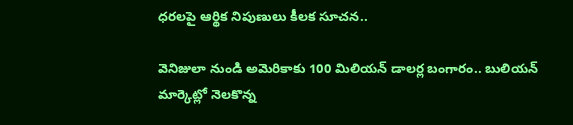ధరలపై ఆర్థిక నిపుణులు కీలక సూచన..

వెనిజులా నుండి అమెరికాకు 100 మిలియన్ డాలర్ల బంగారం.. బులియన్ మార్కెట్లో నెలకొన్న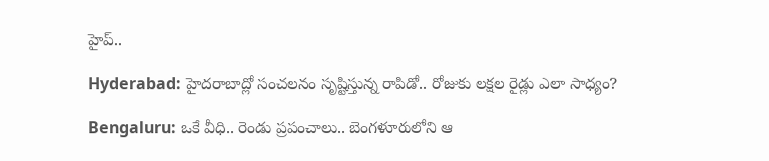హైప్..

Hyderabad: హైదరాబాద్లో సంచలనం సృష్టిస్తున్న రాపిడో.. రోజుకు లక్షల రైడ్లు ఎలా సాధ్యం?

Bengaluru: ఒకే వీధి.. రెండు ప్రపంచాలు.. బెంగళూరులోని ఆ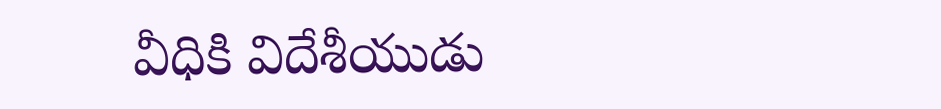వీధికి విదేశీయుడు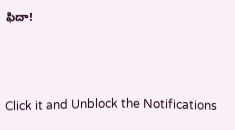ఫిదా!



Click it and Unblock the Notifications